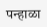पन्हाळा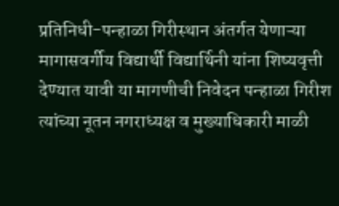प्रतिनिधी-पन्हाळा गिरीस्थान अंतर्गत येणाऱ्या मागासवर्गीय विद्यार्थी विद्यार्थिनी यांना शिष्यवृत्ती देण्यात यावी या मागणीची निवेदन पन्हाळा गिरीश त्यांच्या नूतन नगराध्यक्ष व मुख्याधिकारी माळी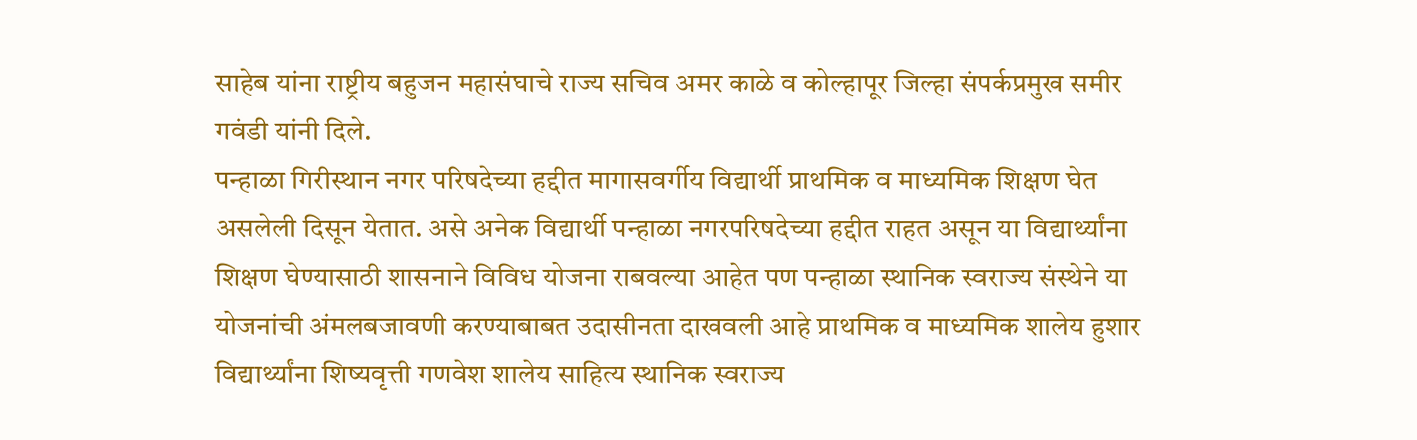साहेब यांना राष्ट्रीय बहुजन महासंघाचे राज्य सचिव अमर काळे व कोल्हापूर जिल्हा संपर्कप्रमुख समीर गवंडी यांनी दिले.
पन्हाळा गिरीस्थान नगर परिषदेच्या हद्दीत मागासवर्गीय विद्यार्थी प्राथमिक व माध्यमिक शिक्षण घेत असलेली दिसून येतात. असे अनेक विद्यार्थी पन्हाळा नगरपरिषदेच्या हद्दीत राहत असून या विद्यार्थ्यांना शिक्षण घेण्यासाठी शासनाने विविध योजना राबवल्या आहेत पण पन्हाळा स्थानिक स्वराज्य संस्थेने या योजनांची अंमलबजावणी करण्याबाबत उदासीनता दाखवली आहे प्राथमिक व माध्यमिक शालेय हुशार विद्यार्थ्यांना शिष्यवृत्ती गणवेश शालेय साहित्य स्थानिक स्वराज्य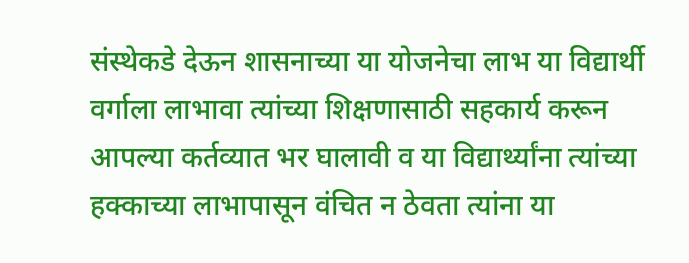संस्थेकडे देऊन शासनाच्या या योजनेचा लाभ या विद्यार्थी वर्गाला लाभावा त्यांच्या शिक्षणासाठी सहकार्य करून आपल्या कर्तव्यात भर घालावी व या विद्यार्थ्यांना त्यांच्या हक्काच्या लाभापासून वंचित न ठेवता त्यांना या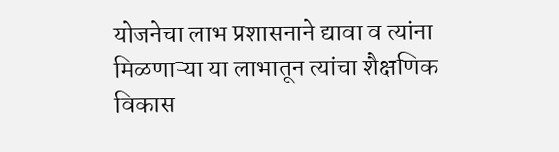योजनेचा लाभ प्रशासनाने द्यावा व त्यांना मिळणाऱ्या या लाभातून त्यांचा शैक्षणिक विकास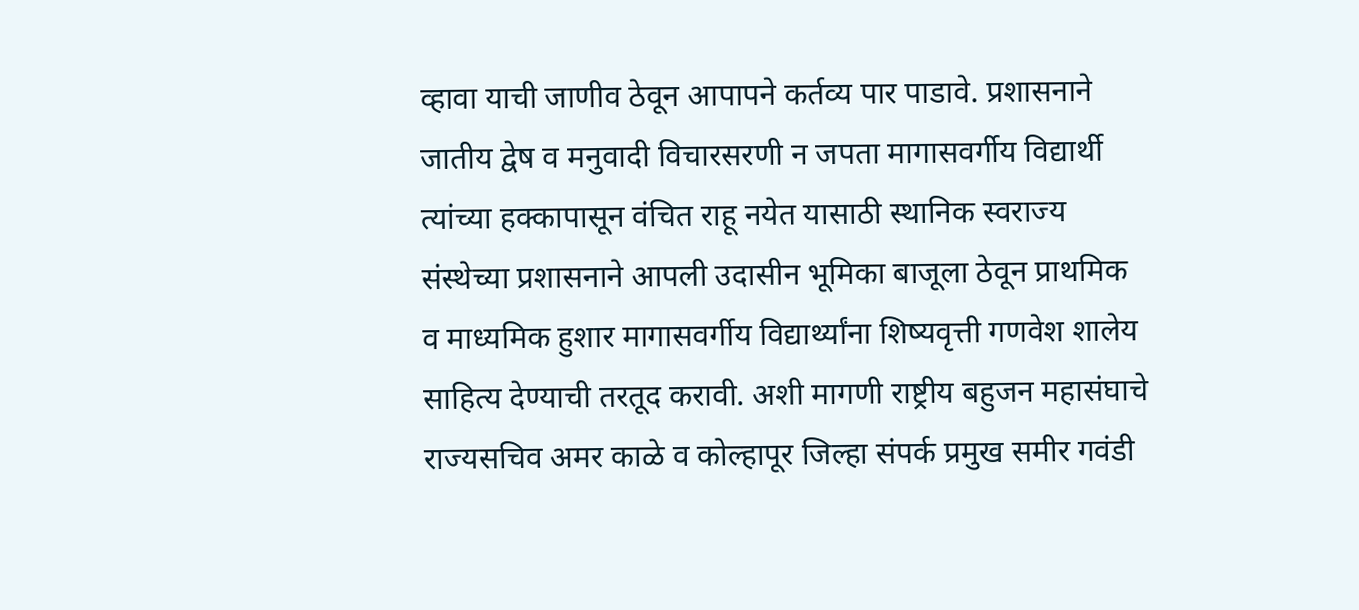व्हावा याची जाणीव ठेवून आपापने कर्तव्य पार पाडावे. प्रशासनाने जातीय द्वेष व मनुवादी विचारसरणी न जपता मागासवर्गीय विद्यार्थी त्यांच्या हक्कापासून वंचित राहू नयेत यासाठी स्थानिक स्वराज्य संस्थेच्या प्रशासनाने आपली उदासीन भूमिका बाजूला ठेवून प्राथमिक व माध्यमिक हुशार मागासवर्गीय विद्यार्थ्यांना शिष्यवृत्ती गणवेश शालेय साहित्य देण्याची तरतूद करावी. अशी मागणी राष्ट्रीय बहुजन महासंघाचे राज्यसचिव अमर काळे व कोल्हापूर जिल्हा संपर्क प्रमुख समीर गवंडी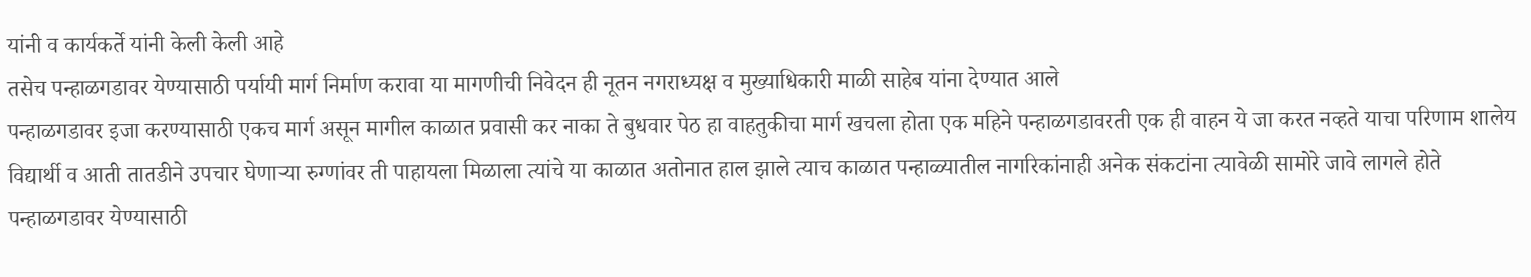यांनी व कार्यकर्ते यांनी केली केली आहे
तसेच पन्हाळगडावर येण्यासाठी पर्यायी मार्ग निर्माण करावा या मागणीची निवेदन ही नूतन नगराध्यक्ष व मुख्याधिकारी माळी साहेब यांना देण्यात आले
पन्हाळगडावर इजा करण्यासाठी एकच मार्ग असून मागील काळात प्रवासी कर नाका ते बुधवार पेठ हा वाहतुकीचा मार्ग खचला होता एक महिने पन्हाळगडावरती एक ही वाहन ये जा करत नव्हते याचा परिणाम शालेय विद्यार्थी व आती तातडीने उपचार घेणाऱ्या रुग्णांवर ती पाहायला मिळाला त्यांचे या काळात अतोनात हाल झाले त्याच काळात पन्हाळ्यातील नागरिकांनाही अनेक संकटांना त्यावेळी सामोरे जावे लागले होते पन्हाळगडावर येण्यासाठी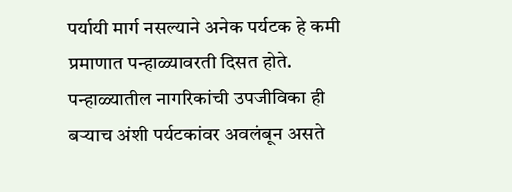पर्यायी मार्ग नसल्याने अनेक पर्यटक हे कमी प्रमाणात पन्हाळ्यावरती दिसत होते. पन्हाळ्यातील नागरिकांची उपजीविका ही बऱ्याच अंशी पर्यटकांवर अवलंबून असते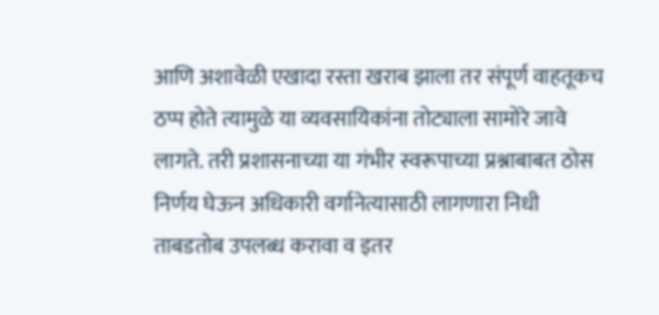आणि अशावेळी एखादा रस्ता खराब झाला तर संपूर्ण वाहतूकच ठप्प होते त्यामुळे या व्यवसायिकांना तोट्याला सामोरे जावे लागते. तरी प्रशासनाच्या या गंभीर स्वरूपाच्या प्रश्नाबाबत ठोस निर्णय घेऊन अधिकारी वर्गानेत्यासाठी लागणारा निधी ताबडतोब उपलब्ध करावा व इतर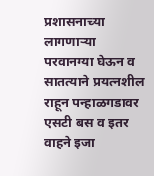प्रशासनाच्या लागणाऱ्या परवानग्या घेऊन व सातत्याने प्रयत्नशील राहून पन्हाळगडावर एसटी बस व इतर वाहने इजा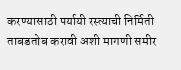करण्यासाठी पर्यायी रस्त्याची निर्मिती ताबडतोब करावी अशी मागणी समीर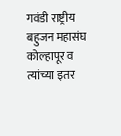गवंडी राष्ट्रीय बहुजन महासंघ कोल्हापूर व त्यांच्या इतर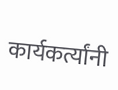कार्यकर्त्यांनी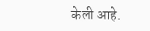केली आहे.